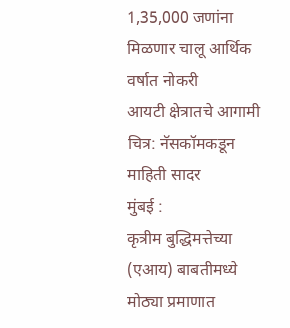1,35,000 जणांना मिळणार चालू आर्थिक वर्षात नोकरी
आयटी क्षेत्रातचे आगामी चित्र: नॅसकॉमकडून माहिती सादर
मुंबई :
कृत्रीम बुद्धिमत्तेच्या (एआय) बाबतीमध्ये मोठ्या प्रमाणात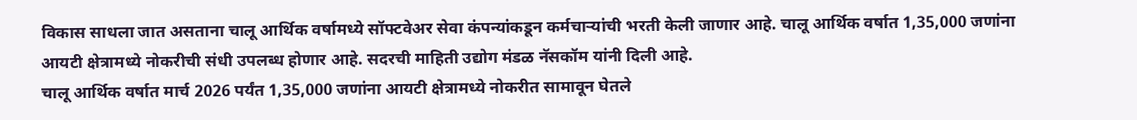विकास साधला जात असताना चालू आर्थिक वर्षामध्ये सॉफ्टवेअर सेवा कंपन्यांकडून कर्मचाऱ्यांची भरती केली जाणार आहे. चालू आर्थिक वर्षात 1,35,000 जणांना आयटी क्षेत्रामध्ये नोकरीची संधी उपलब्ध होणार आहे. सदरची माहिती उद्योग मंडळ नॅसकॉम यांनी दिली आहे.
चालू आर्थिक वर्षात मार्च 2026 पर्यंत 1,35,000 जणांना आयटी क्षेत्रामध्ये नोकरीत सामावून घेतले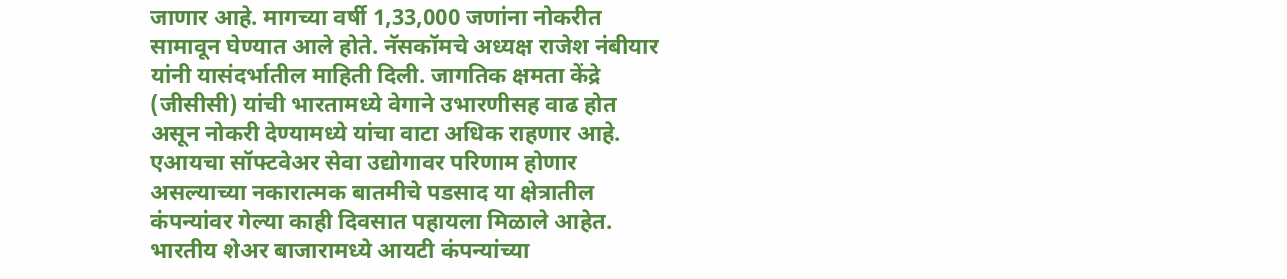जाणार आहे. मागच्या वर्षी 1,33,000 जणांना नोकरीत सामावून घेण्यात आले होते. नॅसकॉमचे अध्यक्ष राजेश नंबीयार यांनी यासंदर्भातील माहिती दिली. जागतिक क्षमता केंद्रे (जीसीसी) यांची भारतामध्ये वेगाने उभारणीसह वाढ होत असून नोकरी देण्यामध्ये यांचा वाटा अधिक राहणार आहे. एआयचा सॉफ्टवेअर सेवा उद्योगावर परिणाम होणार असल्याच्या नकारात्मक बातमीचे पडसाद या क्षेत्रातील कंपन्यांवर गेल्या काही दिवसात पहायला मिळाले आहेत. भारतीय शेअर बाजारामध्ये आयटी कंपन्यांच्या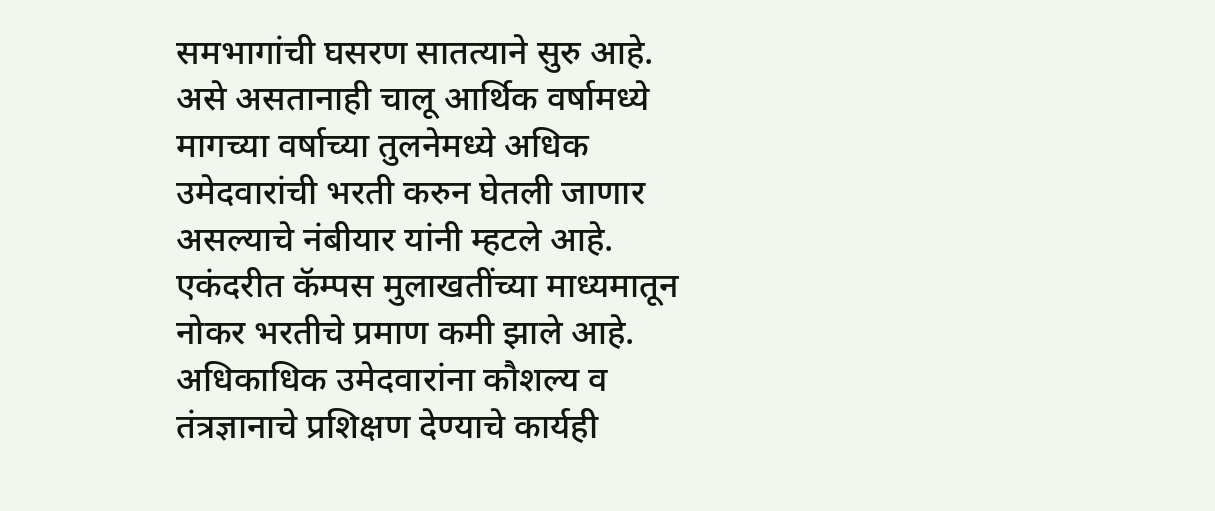समभागांची घसरण सातत्याने सुरु आहे. असे असतानाही चालू आर्थिक वर्षामध्ये मागच्या वर्षाच्या तुलनेमध्ये अधिक उमेदवारांची भरती करुन घेतली जाणार असल्याचे नंबीयार यांनी म्हटले आहे.
एकंदरीत कॅम्पस मुलाखतींच्या माध्यमातून नोकर भरतीचे प्रमाण कमी झाले आहे. अधिकाधिक उमेदवारांना कौशल्य व तंत्रज्ञानाचे प्रशिक्षण देण्याचे कार्यही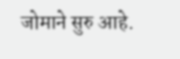जोमाने सुरु आहे.